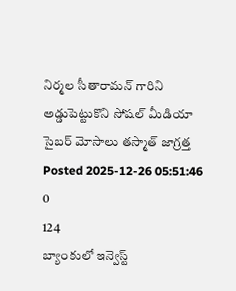నిర్మల సీతారామన్ గారిని అడ్డుపెట్టుకొని సోషల్ మీడియా సైబర్ మోసాలు తస్మాత్ జాగ్రత్త
Posted 2025-12-26 05:51:46
0
124
బ్యాంకులో ఇన్వెస్ట్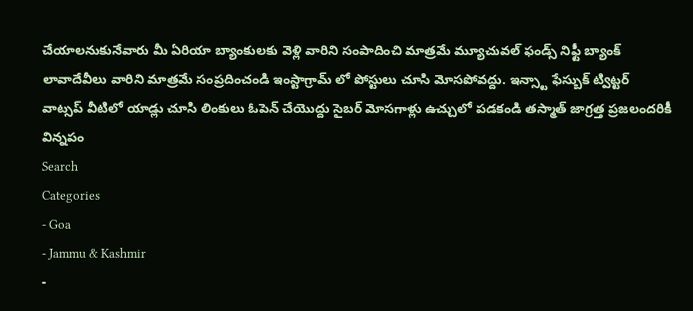చేయాలనుకునేవారు మీ ఏరియా బ్యాంకులకు వెళ్లి వారిని సంపాదించి మాత్రమే మ్యూచువల్ ఫండ్స్ నిఫ్టీ బ్యాంక్ లావాదేవీలు వారిని మాత్రమే సంప్రదించండి ఇంస్టాగ్రామ్ లో పోస్టులు చూసి మోసపోవద్దు. ఇన్స్టా ఫేస్బుక్ ట్విట్టర్ వాట్సప్ వీటిలో యాడ్లు చూసి లింకులు ఓపెన్ చేయొద్దు సైబర్ మోసగాళ్లు ఉచ్చులో పడకండి తస్మాత్ జాగ్రత్త ప్రజలందరికీ విన్నపం
Search
Categories
- Goa
- Jammu & Kashmir
-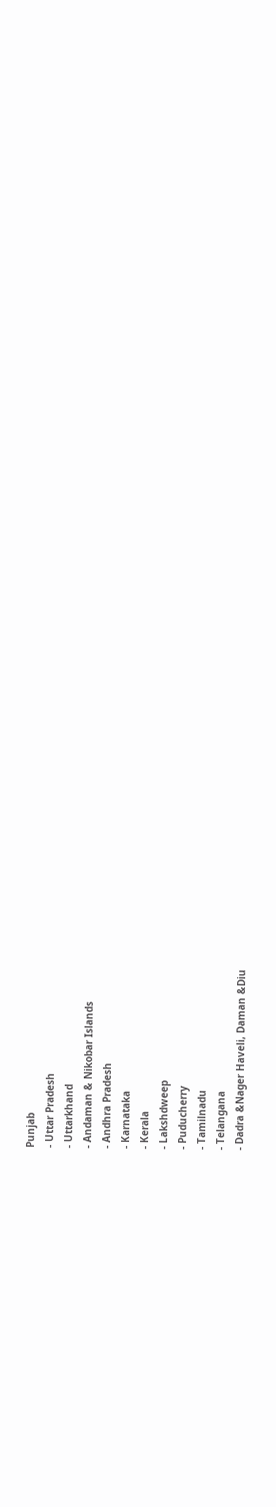Punjab
- Uttar Pradesh
- Uttarkhand
- Andaman & Nikobar Islands
- Andhra Pradesh
- Karnataka
- Kerala
- Lakshdweep
- Puducherry
- Tamilnadu
- Telangana
- Dadra &Nager Haveli, Daman &Diu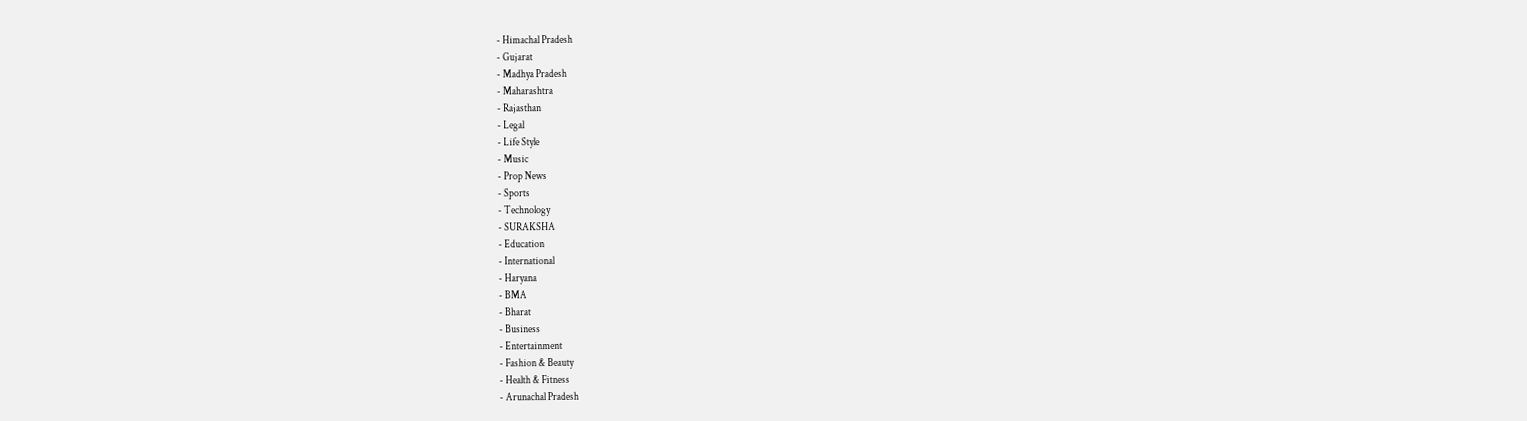- Himachal Pradesh
- Gujarat
- Madhya Pradesh
- Maharashtra
- Rajasthan
- Legal
- Life Style
- Music
- Prop News
- Sports
- Technology
- SURAKSHA
- Education
- International
- Haryana
- BMA
- Bharat
- Business
- Entertainment
- Fashion & Beauty
- Health & Fitness
- Arunachal Pradesh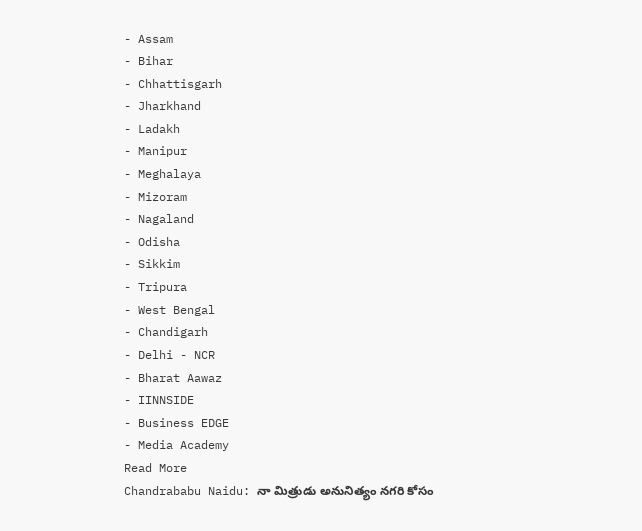- Assam
- Bihar
- Chhattisgarh
- Jharkhand
- Ladakh
- Manipur
- Meghalaya
- Mizoram
- Nagaland
- Odisha
- Sikkim
- Tripura
- West Bengal
- Chandigarh
- Delhi - NCR
- Bharat Aawaz
- IINNSIDE
- Business EDGE
- Media Academy
Read More
Chandrababu Naidu: నా మిత్రుడు అనునిత్యం నగరి కోసం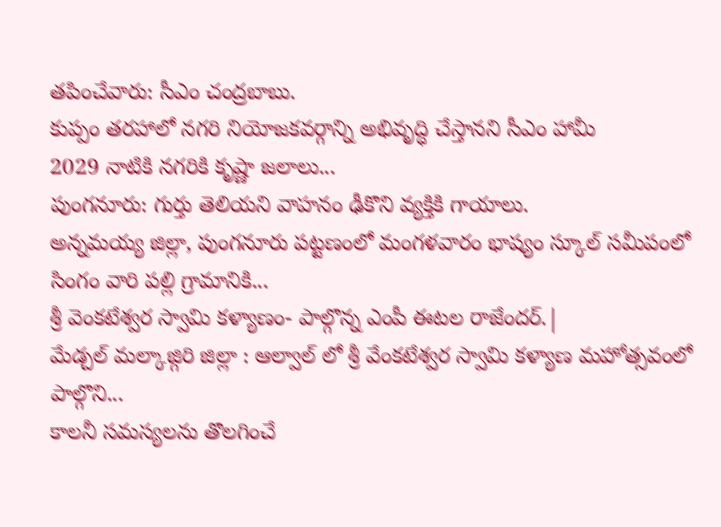తపించేవారు: సీఎం చంద్రబాబు.
కుప్పం తరహాలో నగరి నియోజకవర్గాన్ని అభివృద్ధి చేస్తానని సీఎం హామీ
2029 నాటికి నగరికి కృష్ణా జలాలు...
పుంగనూరు: గుర్తు తెలియని వాహనం ఢీకొని వ్యక్తికి గాయాలు.
అన్నమయ్య జిల్లా, పుంగనూరు పట్టణంలో మంగళవారం భాష్యం స్కూల్ సమీపంలో సింగం వారి పల్లి గ్రామానికి...
శ్రీ వెంకటేశ్వర స్వామి కళ్యాణం- పాల్గొన్న ఎంపీ ఈటల రాజేందర్.|
మేడ్చల్ మల్కాజ్గిరి జిల్లా : ఆల్వాల్ లో శ్రీ వేంకటేశ్వర స్వామి కళ్యాణ మహోత్సవంలో పాల్గొని...
కాలనీ సమస్యలను తొలగించే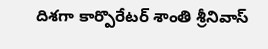దిశగా కార్పొరేటర్ శాంతి శ్రీనివాస్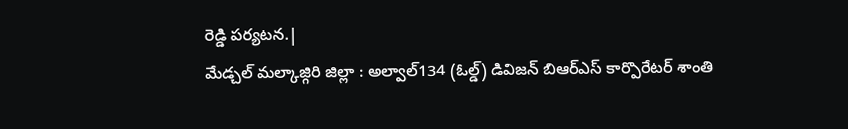రెడ్డి పర్యటన.|
మేడ్చల్ మల్కాజ్గిరి జిల్లా : అల్వాల్134 (ఓల్డ్) డివిజన్ బిఆర్ఎస్ కార్పొరేటర్ శాంతి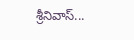శ్రీనివాస్...